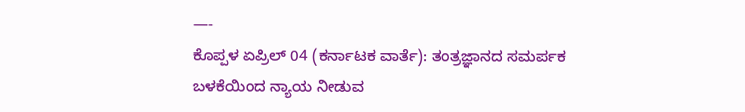—-
ಕೊಪ್ಪಳ ಏಪ್ರಿಲ್ 04 (ಕರ್ನಾಟಕ ವಾರ್ತೆ): ತಂತ್ರಜ್ಞಾನದ ಸಮರ್ಪಕ ಬಳಕೆಯಿಂದ ನ್ಯಾಯ ನೀಡುವ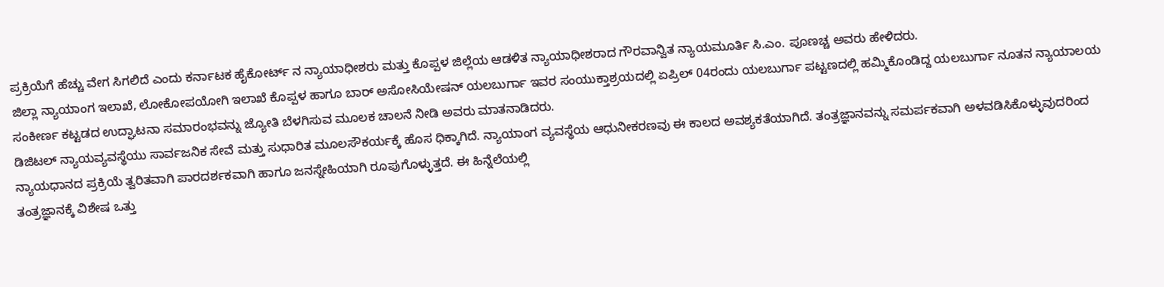ಪ್ರಕ್ರಿಯೆಗೆ ಹೆಚ್ಚು ವೇಗ ಸಿಗಲಿದೆ ಎಂದು ಕರ್ನಾಟಕ ಹೈಕೋರ್ಟ್ ನ ನ್ಯಾಯಾಧೀಶರು ಮತ್ತು ಕೊಪ್ಪಳ ಜಿಲ್ಲೆಯ ಆಡಳಿತ ನ್ಯಾಯಾಧೀಶರಾದ ಗೌರವಾನ್ವಿತ ನ್ಯಾಯಮೂರ್ತಿ ಸಿ.ಎಂ. ಪೂಣಚ್ಚ ಅವರು ಹೇಳಿದರು.
ಜಿಲ್ಲಾ ನ್ಯಾಯಾಂಗ ಇಲಾಖೆ, ಲೋಕೋಪಯೋಗಿ ಇಲಾಖೆ ಕೊಪ್ಪಳ ಹಾಗೂ ಬಾರ್ ಅಸೋಸಿಯೇಷನ್ ಯಲಬುರ್ಗಾ ಇವರ ಸಂಯುಕ್ತಾಶ್ರಯದಲ್ಲಿ ಏಪ್ರಿಲ್ 04ರಂದು ಯಲಬುರ್ಗಾ ಪಟ್ಟಣದಲ್ಲಿ ಹಮ್ಮಿಕೊಂಡಿದ್ದ ಯಲಬುರ್ಗಾ ನೂತನ ನ್ಯಾಯಾಲಯ ಸಂಕೀರ್ಣ ಕಟ್ಟಡದ ಉದ್ಘಾಟನಾ ಸಮಾರಂಭವನ್ನು ಜ್ಯೋತಿ ಬೆಳಗಿಸುವ ಮೂಲಕ ಚಾಲನೆ ನೀಡಿ ಅವರು ಮಾತನಾಡಿದರು.
ಡಿಜಿಟಲ್ ನ್ಯಾಯವ್ಯವಸ್ಥೆಯು ಸಾರ್ವಜನಿಕ ಸೇವೆ ಮತ್ತು ಸುಧಾರಿತ ಮೂಲಸೌಕರ್ಯಕ್ಕೆ ಹೊಸ ಧಿಕ್ಕಾಗಿದೆ. ನ್ಯಾಯಾಂಗ ವ್ಯವಸ್ಥೆಯ ಆಧುನೀಕರಣವು ಈ ಕಾಲದ ಅವಶ್ಯಕತೆಯಾಗಿದೆ. ತಂತ್ರಜ್ಞಾನವನ್ನು ಸಮರ್ಪಕವಾಗಿ ಅಳವಡಿಸಿಕೊಳ್ಳುವುದರಿಂದ ನ್ಯಾಯಧಾನದ ಪ್ರಕ್ರಿಯೆ ತ್ವರಿತವಾಗಿ ಪಾರದರ್ಶಕವಾಗಿ ಹಾಗೂ ಜನಸ್ನೇಹಿಯಾಗಿ ರೂಪುಗೊಳ್ಳುತ್ತದೆ. ಈ ಹಿನ್ನೆಲೆಯಲ್ಲಿ
ತಂತ್ರಜ್ಞಾನಕ್ಕೆ ವಿಶೇಷ ಒತ್ತು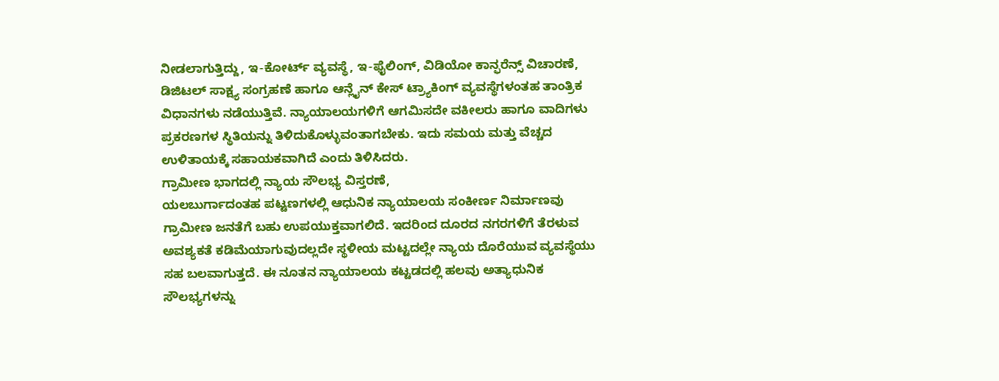ನೀಡಲಾಗುತ್ತಿದ್ದು, ಇ-ಕೋರ್ಟ್ ವ್ಯವಸ್ಥೆ, ಇ-ಫೈಲಿಂಗ್, ವಿಡಿಯೋ ಕಾನ್ಫರೆನ್ಸ್ ವಿಚಾರಣೆ, ಡಿಜಿಟಲ್ ಸಾಕ್ಷ್ಯ ಸಂಗ್ರಹಣೆ ಹಾಗೂ ಆನ್ಲೈನ್ ಕೇಸ್ ಟ್ರ್ಯಾಕಿಂಗ್ ವ್ಯವಸ್ಥೆಗಳಂತಹ ತಾಂತ್ರಿಕ ವಿಧಾನಗಳು ನಡೆಯುತ್ತಿವೆ. ನ್ಯಾಯಾಲಯಗಳಿಗೆ ಆಗಮಿಸದೇ ವಕೀಲರು ಹಾಗೂ ವಾದಿಗಳು ಪ್ರಕರಣಗಳ ಸ್ಥಿತಿಯನ್ನು ತಿಳಿದುಕೊಳ್ಳುವಂತಾಗಬೇಕು. ಇದು ಸಮಯ ಮತ್ತು ವೆಚ್ಚದ ಉಳಿತಾಯಕ್ಕೆ ಸಹಾಯಕವಾಗಿದೆ ಎಂದು ತಿಳಿಸಿದರು.
ಗ್ರಾಮೀಣ ಭಾಗದಲ್ಲಿ ನ್ಯಾಯ ಸೌಲಭ್ಯ ವಿಸ್ತರಣೆ,
ಯಲಬುರ್ಗಾದಂತಹ ಪಟ್ಟಣಗಳಲ್ಲಿ ಆಧುನಿಕ ನ್ಯಾಯಾಲಯ ಸಂಕೀರ್ಣ ನಿರ್ಮಾಣವು ಗ್ರಾಮೀಣ ಜನತೆಗೆ ಬಹು ಉಪಯುಕ್ತವಾಗಲಿದೆ. ಇದರಿಂದ ದೂರದ ನಗರಗಳಿಗೆ ತೆರಳುವ ಅವಶ್ಯಕತೆ ಕಡಿಮೆಯಾಗುವುದಲ್ಲದೇ ಸ್ಥಳೀಯ ಮಟ್ಟದಲ್ಲೇ ನ್ಯಾಯ ದೊರೆಯುವ ವ್ಯವಸ್ಥೆಯು ಸಹ ಬಲವಾಗುತ್ತದೆ. ಈ ನೂತನ ನ್ಯಾಯಾಲಯ ಕಟ್ಟಡದಲ್ಲಿ ಹಲವು ಅತ್ಯಾಧುನಿಕ ಸೌಲಭ್ಯಗಳನ್ನು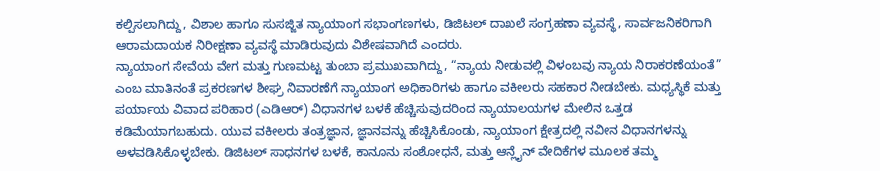ಕಲ್ಪಿಸಲಾಗಿದ್ದು, ವಿಶಾಲ ಹಾಗೂ ಸುಸಜ್ಜಿತ ನ್ಯಾಯಾಂಗ ಸಭಾಂಗಣಗಳು, ಡಿಜಿಟಲ್ ದಾಖಲೆ ಸಂಗ್ರಹಣಾ ವ್ಯವಸ್ಥೆ, ಸಾರ್ವಜನಿಕರಿಗಾಗಿ ಆರಾಮದಾಯಕ ನಿರೀಕ್ಷಣಾ ವ್ಯವಸ್ಥೆ ಮಾಡಿರುವುದು ವಿಶೇಷವಾಗಿದೆ ಎಂದರು.
ನ್ಯಾಯಾಂಗ ಸೇವೆಯ ವೇಗ ಮತ್ತು ಗುಣಮಟ್ಟ ತುಂಬಾ ಪ್ರಮುಖವಾಗಿದ್ದು, “ನ್ಯಾಯ ನೀಡುವಲ್ಲಿ ವಿಳಂಬವು ನ್ಯಾಯ ನಿರಾಕರಣೆಯಂತೆ” ಎಂಬ ಮಾತಿನಂತೆ ಪ್ರಕರಣಗಳ ಶೀಘ್ರ ನಿವಾರಣೆಗೆ ನ್ಯಾಯಾಂಗ ಅಧಿಕಾರಿಗಳು ಹಾಗೂ ವಕೀಲರು ಸಹಕಾರ ನೀಡಬೇಕು. ಮಧ್ಯಸ್ಥಿಕೆ ಮತ್ತು ಪರ್ಯಾಯ ವಿವಾದ ಪರಿಹಾರ (ಎಡಿಆರ್) ವಿಧಾನಗಳ ಬಳಕೆ ಹೆಚ್ಚಿಸುವುದರಿಂದ ನ್ಯಾಯಾಲಯಗಳ ಮೇಲಿನ ಒತ್ತಡ ಕಡಿಮೆಯಾಗಬಹುದು. ಯುವ ವಕೀಲರು ತಂತ್ರಜ್ಞಾನ, ಜ್ಞಾನವನ್ನು ಹೆಚ್ಚಿಸಿಕೊಂಡು, ನ್ಯಾಯಾಂಗ ಕ್ಷೇತ್ರದಲ್ಲಿ ನವೀನ ವಿಧಾನಗಳನ್ನು ಅಳವಡಿಸಿಕೊಳ್ಳಬೇಕು. ಡಿಜಿಟಲ್ ಸಾಧನಗಳ ಬಳಕೆ, ಕಾನೂನು ಸಂಶೋಧನೆ, ಮತ್ತು ಆನ್ಲೈನ್ ವೇದಿಕೆಗಳ ಮೂಲಕ ತಮ್ಮ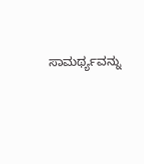ಸಾಮರ್ಥ್ಯವನ್ನು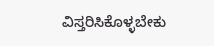ವಿಸ್ತರಿಸಿಕೊಳ್ಳಬೇಕು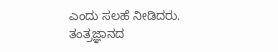ಎಂದು ಸಲಹೆ ನೀಡಿದರು.
ತಂತ್ರಜ್ಞಾನದ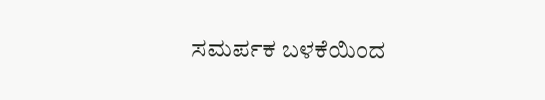ಸಮರ್ಪಕ ಬಳಕೆಯಿಂದ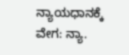ನ್ಯಾಯಧಾನಕ್ಕೆ ವೇಗ: ನ್ಯಾ.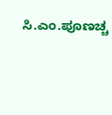ಸಿ.ಎಂ.ಪೂಣಚ್ಚ